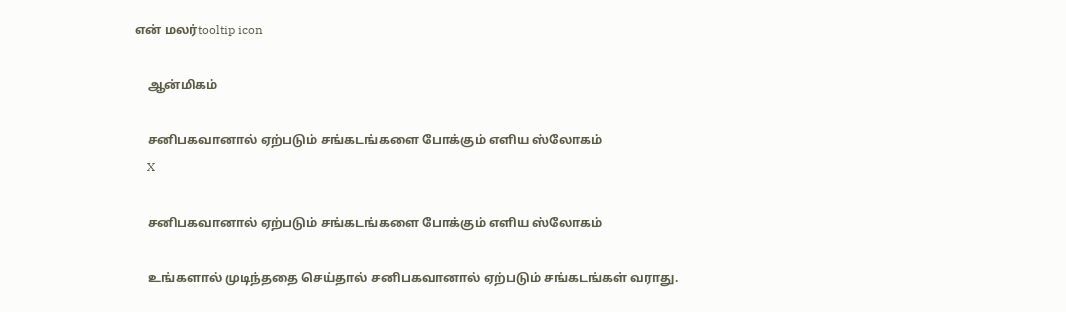என் மலர்tooltip icon

    ஆன்மிகம்

    சனிபகவானால் ஏற்படும் சங்கடங்களை போக்கும் எளிய ஸ்லோகம்
    X

    சனிபகவானால் ஏற்படும் சங்கடங்களை போக்கும் எளிய ஸ்லோகம்

    உங்களால் முடிந்ததை செய்தால் சனிபகவானால் ஏற்படும் சங்கடங்கள் வராது.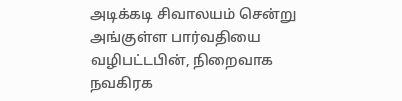அடிக்கடி சிவாலயம் சென்று அங்குள்ள பார்வதியை வழிபட்டபின், நிறைவாக நவகிரக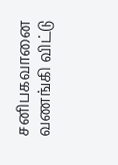சனிபகவானை வணங்கி விட்டு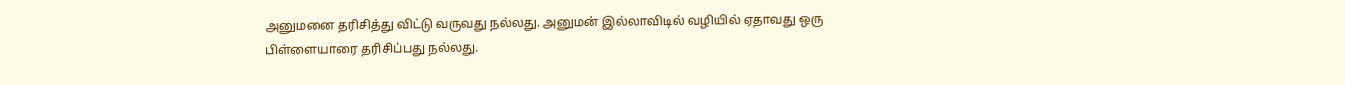அனுமனை தரிசித்து விட்டு வருவது நல்லது. அனுமன் இல்லாவிடில் வழியில் ஏதாவது ஒரு பிள்ளையாரை தரிசிப்பது நல்லது.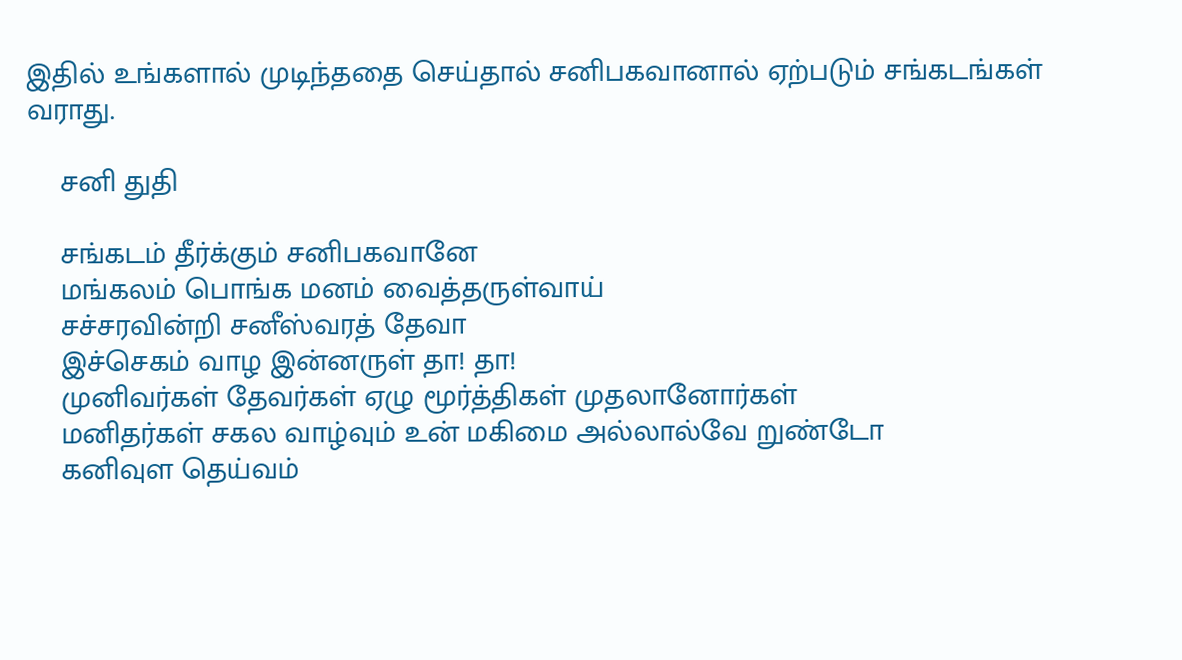இதில் உங்களால் முடிந்ததை செய்தால் சனிபகவானால் ஏற்படும் சங்கடங்கள் வராது.

    சனி துதி

    சங்கடம் தீர்க்கும் சனிபகவானே
    மங்கலம் பொங்க மனம் வைத்தருள்வாய்
    சச்சரவின்றி சனீஸ்வரத் தேவா
    இச்செகம் வாழ இன்னருள் தா! தா!
    முனிவர்கள் தேவர்கள் ஏழு மூர்த்திகள் முதலானோர்கள்
    மனிதர்கள் சகல வாழ்வும் உன் மகிமை அல்லால்வே றுண்டோ
    கனிவுள தெய்வம்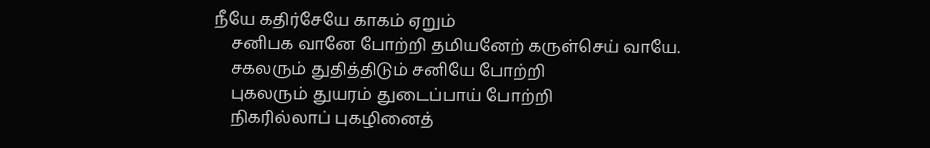நீயே கதிர்சேயே காகம் ஏறும்
    சனிபக வானே போற்றி தமியனேற் கருள்செய் வாயே.
    சகலரும் துதித்திடும் சனியே போற்றி
    புகலரும் துயரம் துடைப்பாய் போற்றி
    நிகரில்லாப் புகழினைத்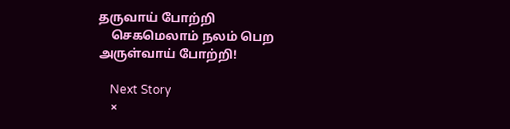தருவாய் போற்றி
    செகமெலாம் நலம் பெற அருள்வாய் போற்றி!

    Next Story
    ×